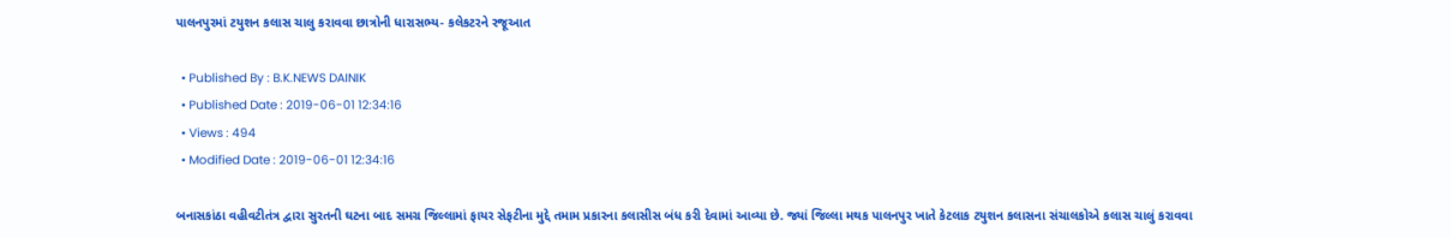પાલનપુરમાં ટયુશન કલાસ ચાલુ કરાવવા છાત્રોની ધારાસભ્ય- કલેકટરને રજૂઆત

  • Published By : B.K.NEWS DAINIK
  • Published Date : 2019-06-01 12:34:16
  • Views : 494
  • Modified Date : 2019-06-01 12:34:16

બનાસકાંઠા વહીવટીતંત્ર દ્વારા સુરતની ઘટના બાદ સમગ્ર જિલ્લામાં ફાયર સેફટીના મુદ્દે તમામ પ્રકારના કલાસીસ બંધ કરી દેવામાં આવ્યા છે. જ્યાં જિલ્લા મથક પાલનપુર ખાતે કેટલાક ટયુશન કલાસના સંચાલકોએ કલાસ ચાલું કરાવવા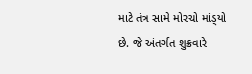માટે તંત્ર સામે મોરચો માંડ્‌યો છે. જે અંતર્ગત શુક્રવારે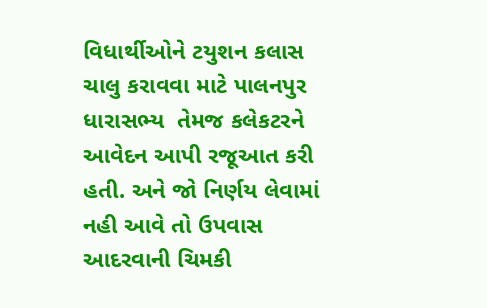વિધાર્થીઓને ટયુશન કલાસ ચાલુ કરાવવા માટે પાલનપુર ધારાસભ્ય  તેમજ કલેકટરને આવેદન આપી રજૂઆત કરી હતી. અને જો નિર્ણય લેવામાં નહી આવે તો ઉપવાસ આદરવાની ચિમકી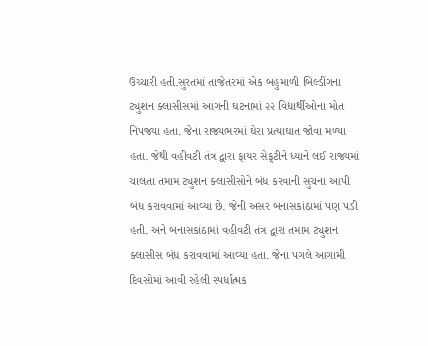ઉચ્ચારી હતી.સુરતમાં તાજેતરમાં એક બહુમાળી બિલ્ડીંગના ટ્યુશન ક્લાસીસમાં આગની ઘટનામાં ૨૨ વિદ્યાર્થીઓના મોત નિપજ્યા હતા. જેના રાજ્યભરમાં ઘેરા પ્રત્યાઘાત જોવા મળ્યા હતા. જેથી વહીવટી તંત્ર દ્વારા ફાયર સેફ્‌ટીને ધ્યાને લઈ રાજ્યમાં ચાલતા તમામ ટ્યુશન ક્લાસીસોને બંધ કરવાની સુચના આપી બંધ કરાવવામાં આવ્યા છે. જેની અસર બનાસકાંઠામાં પણ પડી હતી. અને બનાસકાંઠામાં વહીવટી તંત્ર દ્વારા તમામ ટ્યુશન ક્લાસીસ બંધ કરાવવામાં આવ્યા હતા. જેના પગલે આગામી દિવસોમાં આવી રહેલી સ્પર્ધાત્મક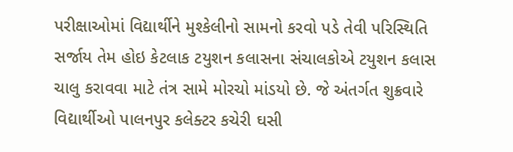પરીક્ષાઓમાં વિદ્યાર્થીને મુશ્કેલીનો સામનો કરવો પડે તેવી પરિસ્થિતિ સર્જાય તેમ હોઇ કેટલાક ટયુશન કલાસના સંચાલકોએ ટયુશન કલાસ ચાલુ કરાવવા માટે તંત્ર સામે મોરચો માંડયો છે. જે અંતર્ગત શુક્રવારે વિદ્યાર્થીઓ પાલનપુર કલેક્ટર કચેરી ઘસી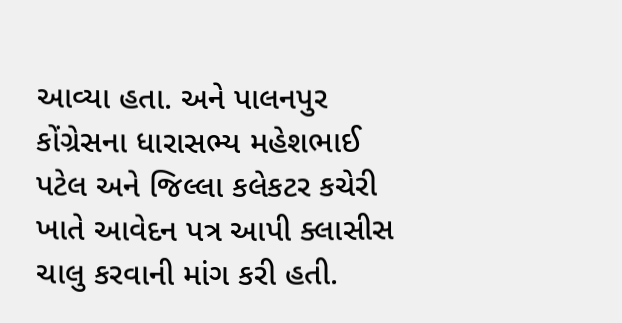આવ્યા હતા. અને પાલનપુર કોંગ્રેસના ધારાસભ્ય મહેશભાઈ પટેલ અને જિલ્લા કલેકટર કચેરી ખાતે આવેદન પત્ર આપી ક્લાસીસ ચાલુ કરવાની માંગ કરી હતી.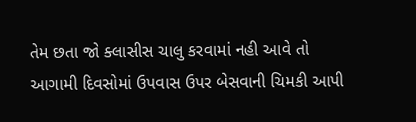તેમ છતા જો ક્લાસીસ ચાલુ કરવામાં નહી આવે તો આગામી દિવસોમાં ઉપવાસ ઉપર બેસવાની ચિમકી આપી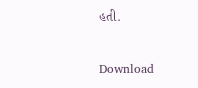હતી.


Download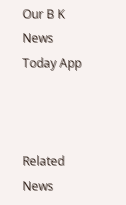Our B K News Today App



Related News